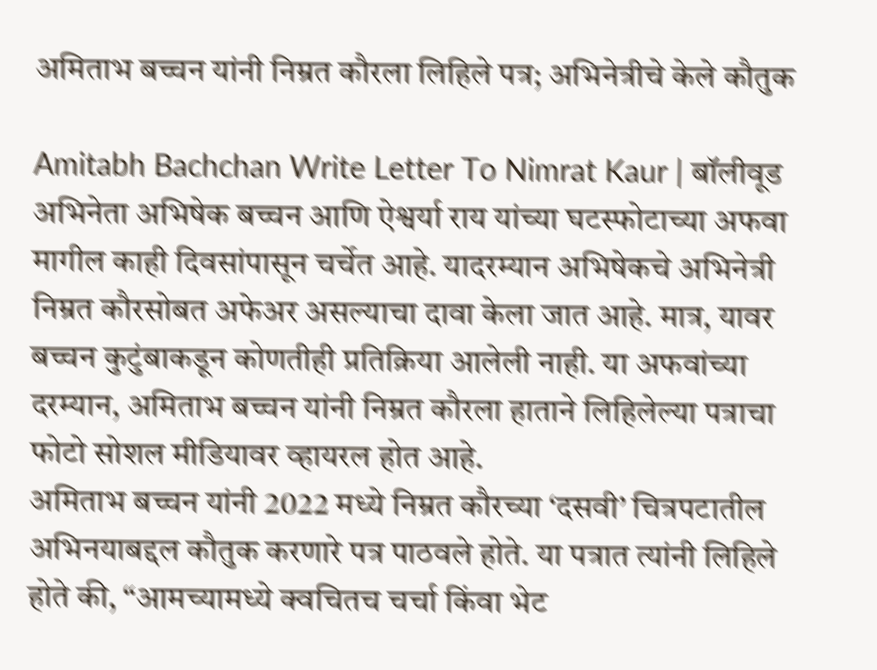अमिताभ बच्चन यांनी निम्रत कौरला लिहिले पत्र; अभिनेत्रीचे केले कौतुक

Amitabh Bachchan Write Letter To Nimrat Kaur | बॉलीवूड अभिनेता अभिषेक बच्चन आणि ऐश्वर्या राय यांच्या घटस्फोटाच्या अफवा मागील काही दिवसांपासून चर्चेत आहे. यादरम्यान अभिषेकचे अभिनेत्री निम्रत कौरसोबत अफेअर असल्याचा दावा केला जात आहे. मात्र, यावर बच्चन कुटुंबाकडून कोणतीही प्रतिक्रिया आलेली नाही. या अफवांच्या दरम्यान, अमिताभ बच्चन यांनी निम्रत कौरला हाताने लिहिलेल्या पत्राचा फोटो सोशल मीडियावर व्हायरल होत आहे.
अमिताभ बच्चन यांनी 2022 मध्ये निम्रत कौरच्या ‘दसवी’ चित्रपटातील अभिनयाबद्दल कौतुक करणारे पत्र पाठवले होते. या पत्रात त्यांनी लिहिले होते की, “आमच्यामध्ये क्वचितच चर्चा किंवा भेट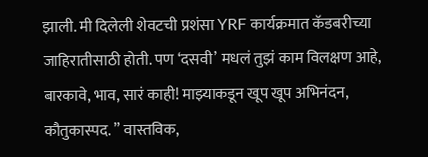झाली. मी दिलेली शेवटची प्रशंसा YRF कार्यक्रमात कॅडबरीच्या जाहिरातीसाठी होती. पण ‘दसवी’ मधलं तुझं काम विलक्षण आहे, बारकावे, भाव, सारं काही! माझ्याकडून खूप खूप अभिनंदन, कौतुकास्पद. ” वास्तविक,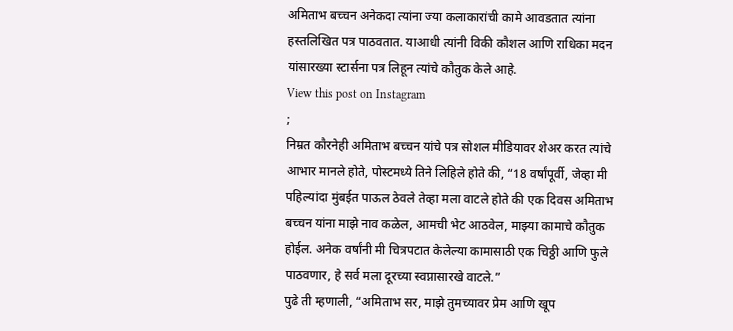अमिताभ बच्चन अनेकदा त्यांना ज्या कलाकारांची कामे आवडतात त्यांना हस्तलिखित पत्र पाठवतात. याआधी त्यांनी विकी कौशल आणि राधिका मदन यांसारख्या स्टार्सना पत्र लिहून त्यांचे कौतुक केले आहे.
View this post on Instagram
;
निम्रत कौरनेही अमिताभ बच्चन यांचे पत्र सोशल मीडियावर शेअर करत त्यांचे आभार मानले होते, पोस्टमध्ये तिने लिहिले होते की, “18 वर्षांपूर्वी, जेव्हा मी पहिल्यांदा मुंबईत पाऊल ठेवले तेव्हा मला वाटले होते की एक दिवस अमिताभ बच्चन यांना माझे नाव कळेल, आमची भेट आठवेल, माझ्या कामाचे कौतुक होईल. अनेक वर्षांनी मी चित्रपटात केलेल्या कामासाठी एक चिठ्ठी आणि फुले पाठवणार, हे सर्व मला दूरच्या स्वप्नासारखे वाटले.”
पुढे ती म्हणाली, “अमिताभ सर, माझे तुमच्यावर प्रेम आणि खूप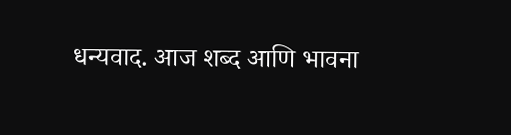धन्यवाद. आज शब्द आणि भावना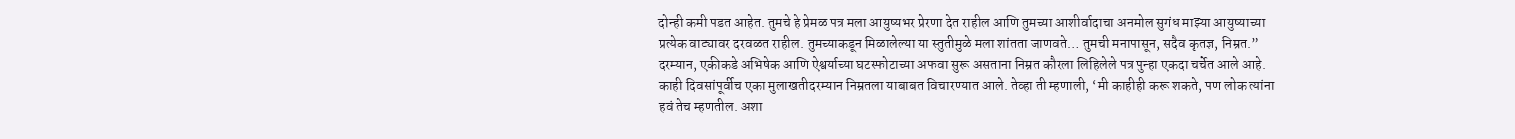दोन्ही कमी पडत आहेत. तुमचे हे प्रेमळ पत्र मला आयुष्यभर प्रेरणा देत राहील आणि तुमच्या आशीर्वादाचा अनमोल सुगंध माझ्या आयुष्याच्या प्रत्येक वाट्यावर दरवळत राहील. तुमच्याकडून मिळालेल्या या स्तुतीमुळे मला शांतता जाणवते… तुमची मनापासून, सदैव कृतज्ञ, निम्रत.”
दरम्यान, एकीकडे अभिषेक आणि ऐश्वर्याच्या घटस्फोटाच्या अफवा सुरू असताना निम्रत कौरला लिहिलेले पत्र पुन्हा एकदा चर्चेत आले आहे. काही दिवसांपूर्वीच एका मुलाखतीदरम्यान निम्रतला याबाबत विचारण्यात आले. तेव्हा ती म्हणाली, ‘मी काहीही करू शकते, पण लोक त्यांना हवं तेच म्हणतील. अशा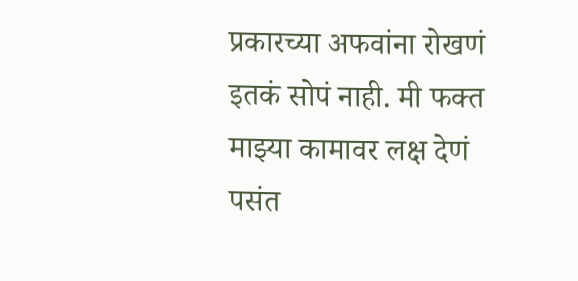प्रकारच्या अफवांना रोखणं इतकं सोपं नाही. मी फक्त माझ्या कामावर लक्ष देणं पसंत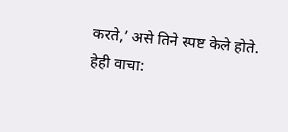करते,’ असे तिने स्पष्ट केले होते.
हेही वाचा: